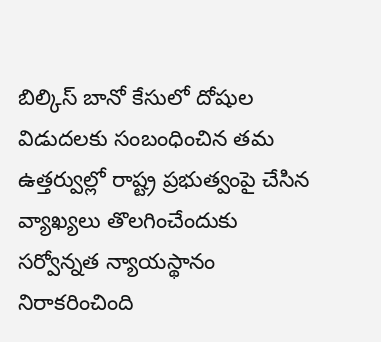బిల్కిస్ బానో కేసులో దోషుల విడుదలకు సంబంధించిన తమ ఉత్తర్వుల్లో రాష్ట్ర ప్రభుత్వంపై చేసిన వ్యాఖ్యలు తొలగించేందుకు సర్వోన్నత న్యాయస్థానం నిరాకరించింది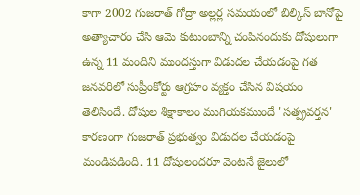కాగా 2002 గుజరాత్ గోద్రా అల్లర్ల సమయంలో బిల్కిస్ బానోపై అత్యాచారం చేసి ఆమె కుటుంబాన్ని చంపినందుకు దోషులుగా ఉన్న 11 మందిని ముందస్తుగా విడుదల చేయడంపై గత జనవరిలో సుప్రీంకోర్టు ఆగ్రహం వ్యక్తం చేసిన విషయం తెలిసిందే. దోషుల శిక్షాకాలం ముగియకముందే 'సత్ప్రవర్తన' కారణంగా గుజరాత్ ప్రభుత్వం విడుదల చేయడంపై మండిపడింది. 11 దోషులందరూ వెంటనే జైలులో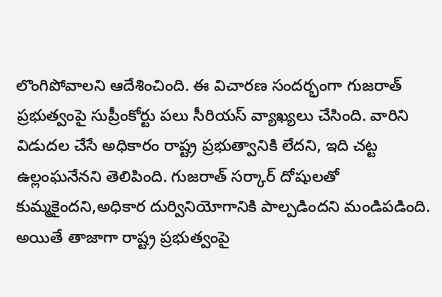లొంగిపోవాలని ఆదేశించింది. ఈ విచారణ సందర్భంగా గుజరాత్ ప్రభుత్వంపై సుప్రీంకోర్టు పలు సీరియస్ వ్యాఖ్యలు చేసింది. వారిని విడుదల చేసే అధికారం రాష్ట్ర ప్రభుత్వానికి లేదని, ఇది చట్ట ఉల్లంఘనేనని తెలిపింది. గుజరాత్ సర్కార్ దోషులతో కుమ్మకైందని,అధికార దుర్వినియోగానికి పాల్పడిందని మండిపడింది. అయితే తాజాగా రాష్ట్ర ప్రభుత్వంపై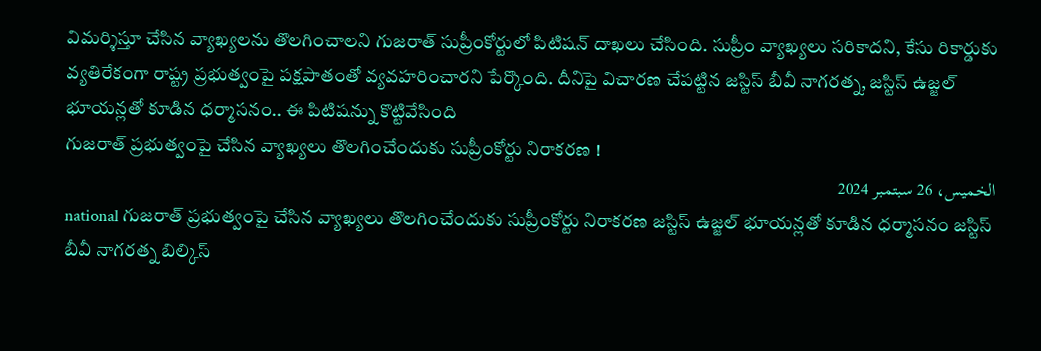విమర్శిస్తూ చేసిన వ్యాఖ్యలను తొలగించాలని గుజరాత్ సుప్రీంకోర్టులో పిటిషన్ దాఖలు చేసింది. సుప్రీం వ్యాఖ్యలు సరికాదని, కేసు రికార్డుకు వ్యతిరేకంగా రాష్ట్ర ప్రభుత్వంపై పక్షపాతంతో వ్యవహరించారని పేర్కొంది. దీనిపై విచారణ చేపట్టిన జస్టిస్ బీవీ నాగరత్న, జస్టిస్ ఉజ్జల్ భూయన్లతో కూడిన ధర్మాసనం.. ఈ పిటిషన్ను కొట్టివేసింది
గుజరాత్ ప్రభుత్వంపై చేసిన వ్యాఖ్యలు తొలగించేందుకు సుప్రీంకోర్టు నిరాకరణ !
الخميس، 26 سبتمبر 2024
national గుజరాత్ ప్రభుత్వంపై చేసిన వ్యాఖ్యలు తొలగించేందుకు సుప్రీంకోర్టు నిరాకరణ జస్టిస్ ఉజ్జల్ భూయన్లతో కూడిన ధర్మాసనం జస్టిస్ బీవీ నాగరత్న బిల్కిస్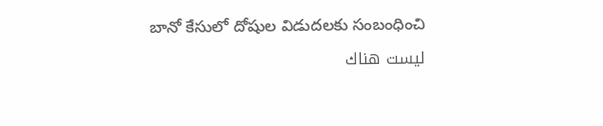బానో కేసులో దోషుల విడుదలకు సంబంధించి
ليست هناك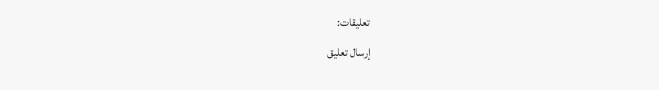تعليقات:
إرسال تعليق